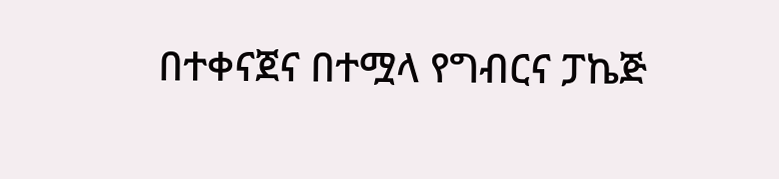በተቀናጀና በተሟላ የግብርና ፓኬጅ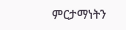ምርታማነትን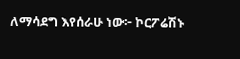ለማሳደግ እየሰራሁ ነው፦ ኮርፖሬሽኑ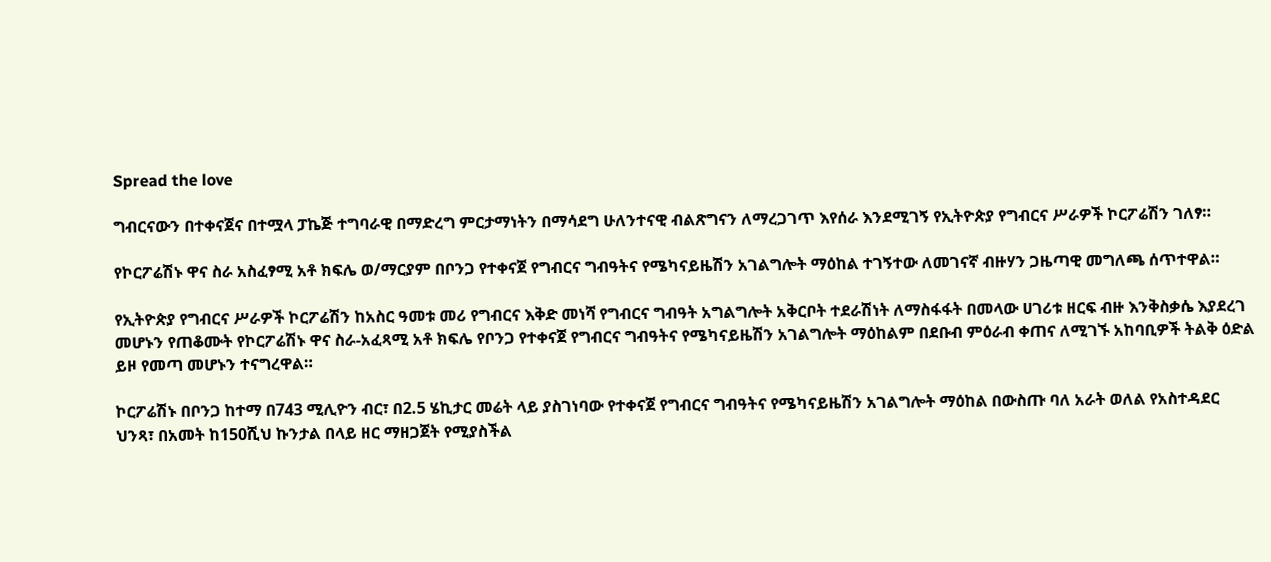Spread the love

ግብርናውን በተቀናጀና በተሟላ ፓኬጅ ተግባራዊ በማድረግ ምርታማነትን በማሳደግ ሁለንተናዊ ብልጽግናን ለማረጋገጥ እየሰራ እንደሚገኝ የኢትዮጵያ የግብርና ሥራዎች ኮርፖሬሽን ገለፃ።

የኮርፖሬሽኑ ዋና ስራ አስፈፃሚ አቶ ክፍሌ ወ/ማርያም በቦንጋ የተቀናጀ የግብርና ግብዓትና የሜካናይዜሽን አገልግሎት ማዕከል ተገኝተው ለመገናኛ ብዙሃን ጋዜጣዊ መግለጫ ሰጥተዋል።

የኢትዮጵያ የግብርና ሥራዎች ኮርፖሬሽን ከአስር ዓመቱ መሪ የግብርና እቅድ መነሻ የግብርና ግብዓት አግልግሎት አቅርቦት ተደራሽነት ለማስፋፋት በመላው ሀገሪቱ ዘርፍ ብዙ እንቅስቃሴ እያደረገ መሆኑን የጠቆሙት የኮርፖሬሽኑ ዋና ስራ-አፈጻሚ አቶ ክፍሌ የቦንጋ የተቀናጀ የግብርና ግብዓትና የሜካናይዜሽን አገልግሎት ማዕከልም በደቡብ ምዕራብ ቀጠና ለሚገኙ አከባቢዎች ትልቅ ዕድል ይዞ የመጣ መሆኑን ተናግረዋል።

ኮርፖሬሽኑ በቦንጋ ከተማ በ743 ሚሊዮን ብር፣ በ2.5 ሄኪታር መሬት ላይ ያስገነባው የተቀናጀ የግብርና ግብዓትና የሜካናይዜሽን አገልግሎት ማዕከል በውስጡ ባለ አራት ወለል የአስተዳደር ህንጻ፣ በአመት ከ150ሺህ ኩንታል በላይ ዘር ማዘጋጀት የሚያስችል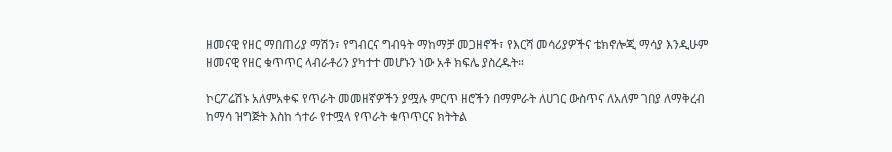ዘመናዊ የዘር ማበጠሪያ ማሽን፣ የግብርና ግብዓት ማከማቻ መጋዘኖች፣ የእርሻ መሳሪያዎችና ቴክኖሎጂ ማሳያ እንዲሁም ዘመናዊ የዘር ቁጥጥር ላብራቶሪን ያካተተ መሆኑን ነው አቶ ክፍሌ ያስረዱት።

ኮርፖሬሽኑ አለምአቀፍ የጥራት መመዘኛዎችን ያሟሉ ምርጥ ዘሮችን በማምራት ለሀገር ውስጥና ለአለም ገበያ ለማቅረብ ከማሳ ዝግጅት እስከ ጎተራ የተሟላ የጥራት ቁጥጥርና ክትትል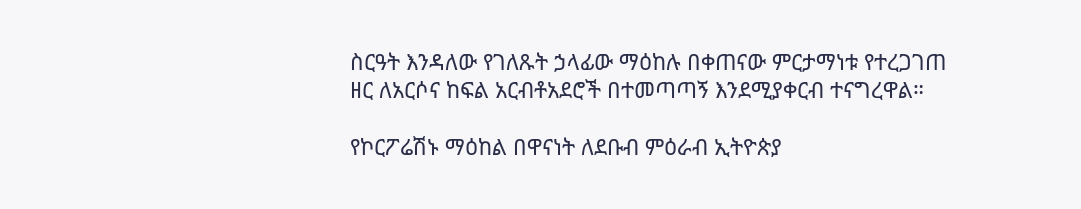ስርዓት እንዳለው የገለጹት ኃላፊው ማዕከሉ በቀጠናው ምርታማነቱ የተረጋገጠ ዘር ለአርሶና ከፍል አርብቶአደሮች በተመጣጣኝ እንደሚያቀርብ ተናግረዋል።

የኮርፖሬሽኑ ማዕከል በዋናነት ለደቡብ ምዕራብ ኢትዮጵያ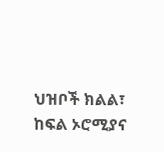ህዝቦች ክልል፣ ከፍል ኦሮሚያና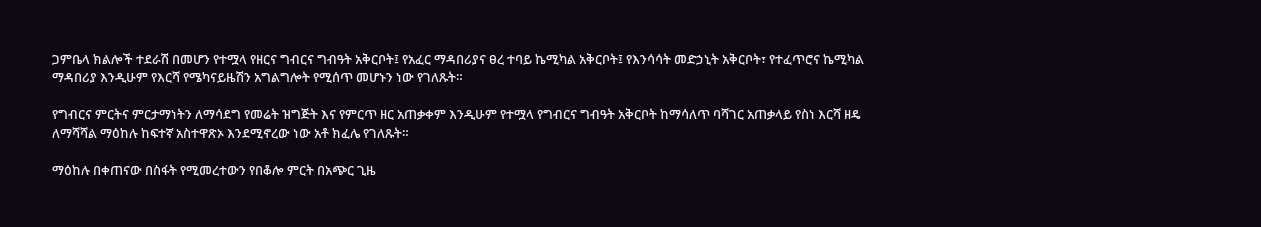ጋምቤላ ክልሎች ተደራሽ በመሆን የተሟላ የዘርና ግብርና ግብዓት አቅርቦት፤ የአፈር ማዳበሪያና ፀረ ተባይ ኬሚካል አቅርቦት፤ የእንሳሳት መድኃኒት አቅርቦት፣ የተፈጥሮና ኬሚካል ማዳበሪያ እንዲሁም የእርሻ የሜካናይዜሽን አግልግሎት የሚሰጥ መሆኑን ነው የገለጹት።

የግብርና ምርትና ምርታማነትን ለማሳደግ የመሬት ዝግጅት እና የምርጥ ዘር አጠቃቀም እንዲሁም የተሟላ የግብርና ግብዓት አቅርቦት ከማሳለጥ ባሻገር አጠቃላይ የስነ እርሻ ዘዴ ለማሻሻል ማዕከሉ ከፍተኛ አስተዋጽኦ እንደሚኖረው ነው አቶ ክፈሌ የገለጹት።

ማዕከሉ በቀጠናው በስፋት የሚመረተውን የበቆሎ ምርት በአጭር ጊዜ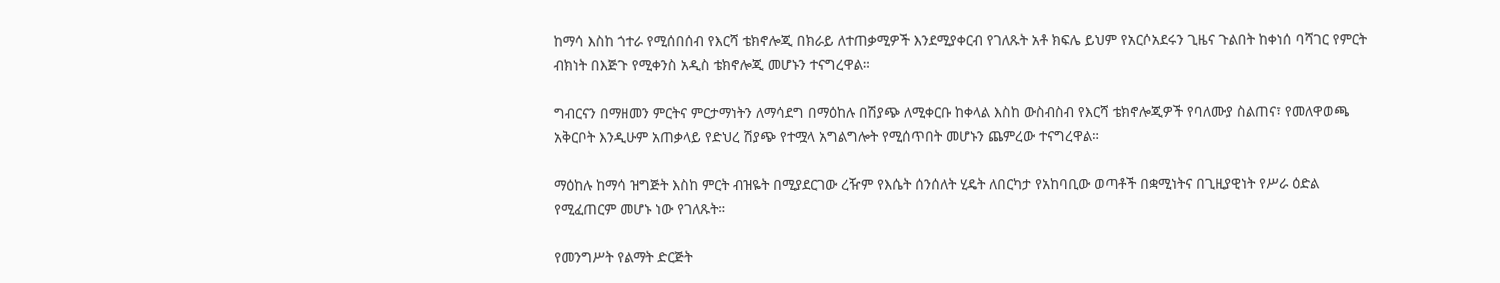ከማሳ እስከ ጎተራ የሚሰበሰብ የእርሻ ቴክኖሎጂ በክራይ ለተጠቃሚዎች እንደሚያቀርብ የገለጹት አቶ ክፍሌ ይህም የአርሶአደሩን ጊዜና ጉልበት ከቀነሰ ባሻገር የምርት ብክነት በእጅጉ የሚቀንስ አዲስ ቴክኖሎጂ መሆኑን ተናግረዋል።

ግብርናን በማዘመን ምርትና ምርታማነትን ለማሳደግ በማዕከሉ በሽያጭ ለሚቀርቡ ከቀላል እስከ ውስብስብ የእርሻ ቴክኖሎጂዎች የባለሙያ ስልጠና፣ የመለዋወጫ አቅርቦት እንዲሁም አጠቃላይ የድህረ ሽያጭ የተሟላ አግልግሎት የሚሰጥበት መሆኑን ጨምረው ተናግረዋል።

ማዕከሉ ከማሳ ዝግጅት እስከ ምርት ብዝዬት በሚያደርገው ረዥም የእሴት ሰንሰለት ሂዴት ለበርካታ የአከባቢው ወጣቶች በቋሚነትና በጊዚያዊነት የሥራ ዕድል የሚፈጠርም መሆኑ ነው የገለጹት።

የመንግሥት የልማት ድርጅት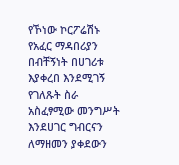የኾነው ኮርፖሬሽኑ የአፈር ማዳበሪያን በብቸኝነት በሀገሪቱ እያቀረበ እንደሚገኝ የገለጹት ስራ አስፈፃሚው መንግሥት እንደሀገር ግብርናን ለማዘመን ያቀደውን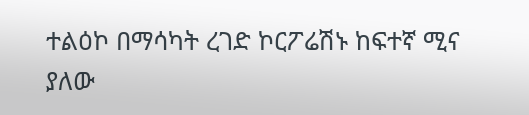ተልዕኮ በማሳካት ረገድ ኮርፖሬሽኑ ከፍተኛ ሚና ያለው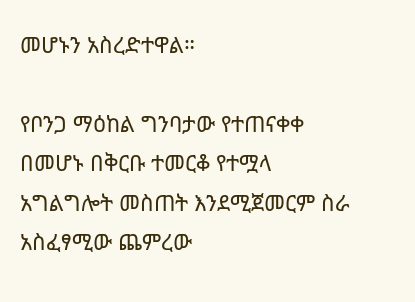መሆኑን አስረድተዋል።

የቦንጋ ማዕከል ግንባታው የተጠናቀቀ በመሆኑ በቅርቡ ተመርቆ የተሟላ አግልግሎት መስጠት እንደሚጀመርም ስራ አስፈፃሚው ጨምረው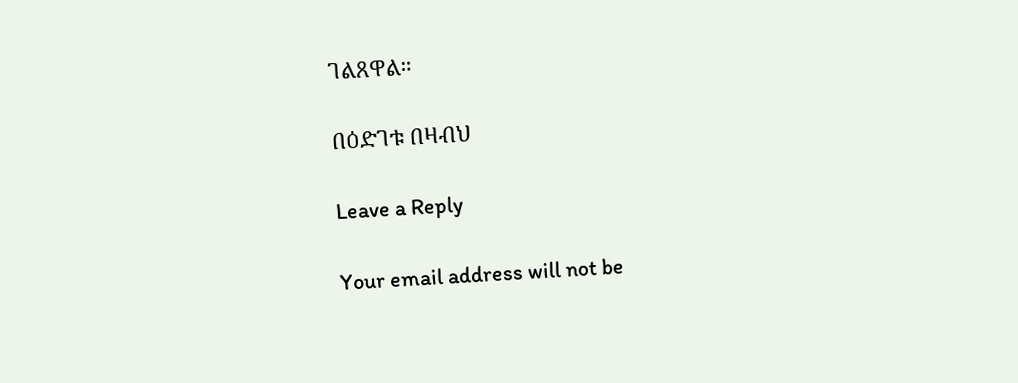ገልጸዋል።

በዕድገቱ በዛብህ

Leave a Reply

Your email address will not be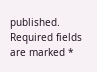published. Required fields are marked *